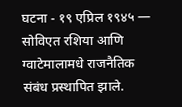घटना - १९ एप्रिल १९४५ — सोविएत रशिया आणि ग्वाटेमालामधे राजनैतिक संबंध प्रस्थापित झाले.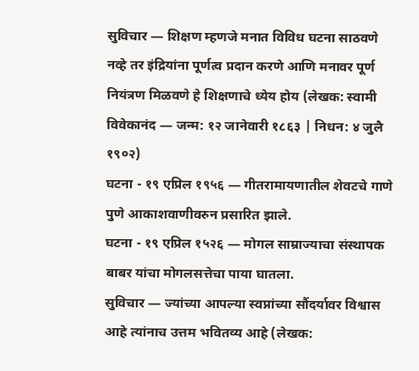सुविचार — शिक्षण म्हणजे मनात विविध घटना साठवणे नव्हे तर इंद्रियांना पूर्णत्व प्रदान करणे आणि मनावर पूर्ण नियंत्रण मिळवणे हे शिक्षणाचे ध्येय होय (लेखक: स्वामी विवेकानंद — जन्म: १२ जानेवारी १८६३ | निधन: ४ जुलै १९०२)
घटना - १९ एप्रिल १९५६ — गीतरामायणातील शेवटचे गाणे पुणे आकाशवाणीवरुन प्रसारित झाले.
घटना - १९ एप्रिल १५२६ — मोगल साम्राज्याचा संस्थापक बाबर यांचा मोगलसत्तेचा पाया घातला.
सुविचार — ज्यांच्या आपल्या स्वप्नांच्या सौंदर्यावर विश्वास आहे त्यांनाच उत्तम भवितव्य आहे (लेखक: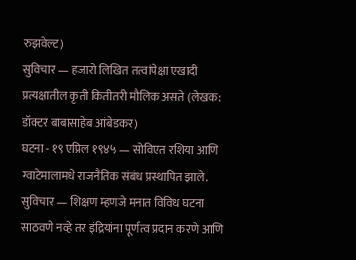रुझवेल्ट)
सुविचार — हजारो लिखित तत्वांपेक्षा एखादी प्रत्यक्षातील कृती कितीतरी मौलिक असते (लेखक: डॉक्टर बाबासाहेब आंबेडकर)
घटना - १९ एप्रिल १९४५ — सोविएत रशिया आणि ग्वाटेमालामधे राजनैतिक संबंध प्रस्थापित झाले.
सुविचार — शिक्षण म्हणजे मनात विविध घटना साठवणे नव्हे तर इंद्रियांना पूर्णत्व प्रदान करणे आणि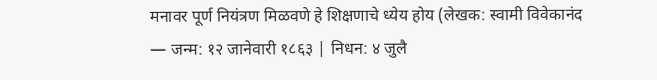मनावर पूर्ण नियंत्रण मिळवणे हे शिक्षणाचे ध्येय होय (लेखक: स्वामी विवेकानंद — जन्म: १२ जानेवारी १८६३ | निधन: ४ जुलै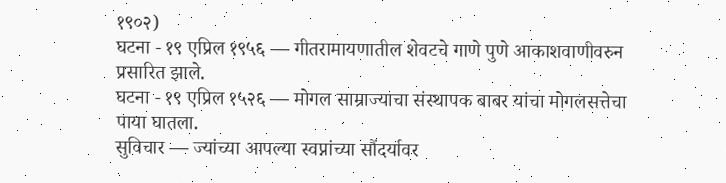१९०२)
घटना - १९ एप्रिल १९५६ — गीतरामायणातील शेवटचे गाणे पुणे आकाशवाणीवरुन प्रसारित झाले.
घटना - १९ एप्रिल १५२६ — मोगल साम्राज्याचा संस्थापक बाबर यांचा मोगलसत्तेचा पाया घातला.
सुविचार — ज्यांच्या आपल्या स्वप्नांच्या सौंदर्यावर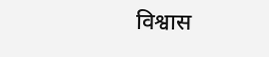विश्वास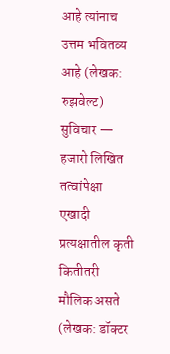आहे त्यांनाच उत्तम भवितव्य आहे (लेखक: रुझवेल्ट)
सुविचार — हजारो लिखित तत्वांपेक्षा एखादी प्रत्यक्षातील कृती कितीतरी मौलिक असते (लेखक: डॉक्टर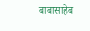बाबासाहेब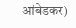आंबेडकर)